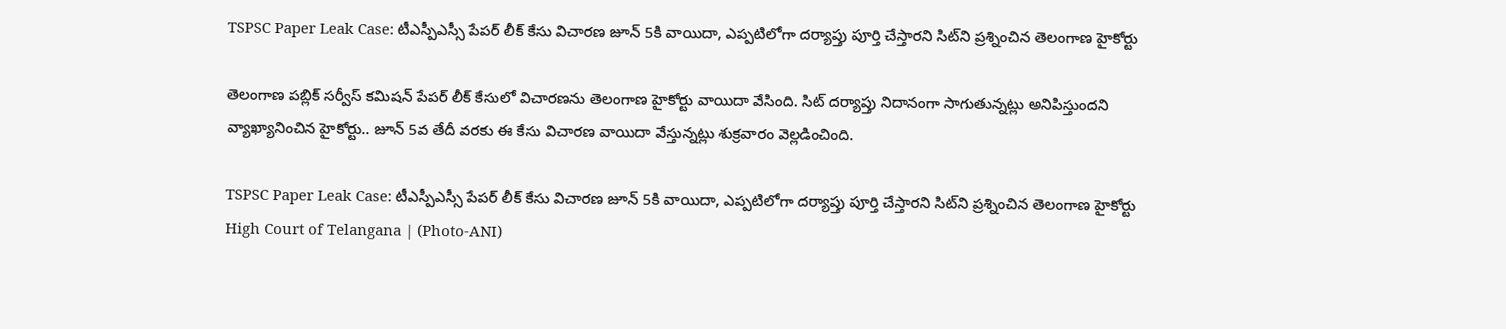TSPSC Paper Leak Case: టీఎస్పీఎస్సీ పేపర్ లీక్ కేసు విచారణ జూన్‌ 5కి వాయిదా, ఎప్పటిలోగా దర్యాప్తు పూర్తి చేస్తారని సిట్‌ని ప్రశ్నించిన తెలంగాణ హైకోర్టు

తెలంగాణ పబ్లిక్‌ సర్వీస్‌ కమిషన్‌ పేపర్‌ లీక్‌ కేసులో విచారణను తెలంగాణ హైకోర్టు వాయిదా వేసింది. సిట్‌ దర్యాప్తు నిదానంగా సాగుతున్నట్లు అనిపిస్తుందని వ్యాఖ్యానించిన హైకోర్టు.. జూన్‌ 5వ తేదీ వరకు ఈ కేసు విచారణ వాయిదా వేస్తున్నట్లు శుక్రవారం వెల్లడించింది.

TSPSC Paper Leak Case: టీఎస్పీఎస్సీ పేపర్ లీక్ కేసు విచారణ జూన్‌ 5కి వాయిదా, ఎప్పటిలోగా దర్యాప్తు పూర్తి చేస్తారని సిట్‌ని ప్రశ్నించిన తెలంగాణ హైకోర్టు
High Court of Telangana | (Photo-ANI)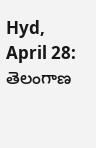Hyd, April 28: తెలంగాణ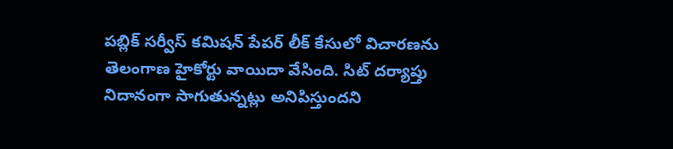పబ్లిక్‌ సర్వీస్‌ కమిషన్‌ పేపర్‌ లీక్‌ కేసులో విచారణను తెలంగాణ హైకోర్టు వాయిదా వేసింది. సిట్‌ దర్యాప్తు నిదానంగా సాగుతున్నట్లు అనిపిస్తుందని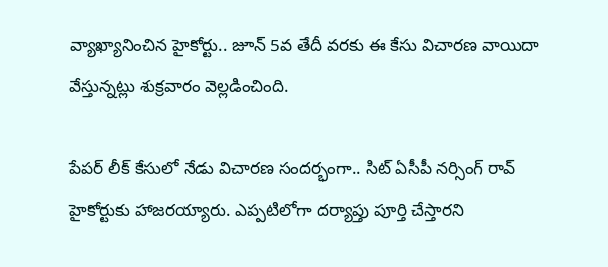వ్యాఖ్యానించిన హైకోర్టు.. జూన్‌ 5వ తేదీ వరకు ఈ కేసు విచారణ వాయిదా వేస్తున్నట్లు శుక్రవారం వెల్లడించింది.

పేపర్‌ లీక్‌ కేసులో నేడు విచారణ సందర్భంగా.. సిట్‌ ఏసీపీ నర్సింగ్‌ రావ్‌ హైకోర్టుకు హాజరయ్యారు. ఎప్పటిలోగా దర్యాప్తు పూర్తి చేస్తారని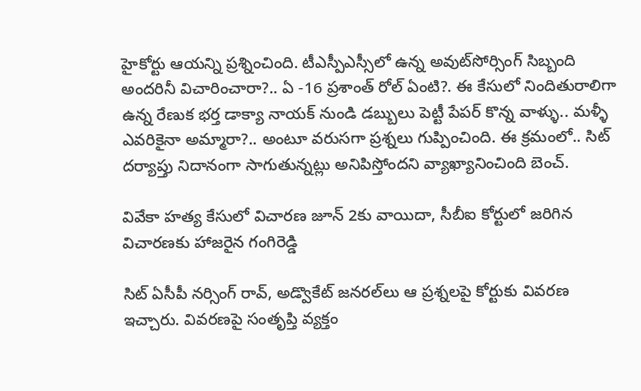హైకోర్టు ఆయన్ని ప్రశ్నించింది. టీఎస్పీఎస్సీలో ఉన్న అవుట్‌సోర్సింగ్‌ సిబ్బంది అందరినీ విచారించారా?.. ఏ -16 ప్రశాంత్ రోల్ ఏంటి?. ఈ కేసులో నిందితురాలిగా ఉన్న రేణుక భర్త డాక్యా నాయక్‌ నుండి డబ్బులు పెట్టీ పేపర్ కొన్న వాళ్ళు.. మళ్ళీ ఎవరికైనా అమ్మారా?.. అంటూ వరుసగా ప్రశ్నలు గుప్పించింది. ఈ క్రమంలో.. సిట్‌ దర్యాప్తు నిదానంగా సాగుతున్నట్లు అనిపిస్తోందని వ్యాఖ్యానించింది బెంచ్‌.

వివేకా హత్య కేసులో విచారణ జూన్‌ 2కు వాయిదా, సీబీఐ కోర్టులో జరిగిన విచారణకు హాజరైన గంగిరెడ్డి

సిట్‌ ఏసీపీ నర్సింగ్‌ రావ్‌, అడ్వొకేట్‌ జనరల్‌లు ఆ ప్రశ్నలపై కోర్టుకు వివరణ ఇచ్చారు. వివరణపై సంతృప్తి వ్యక్తం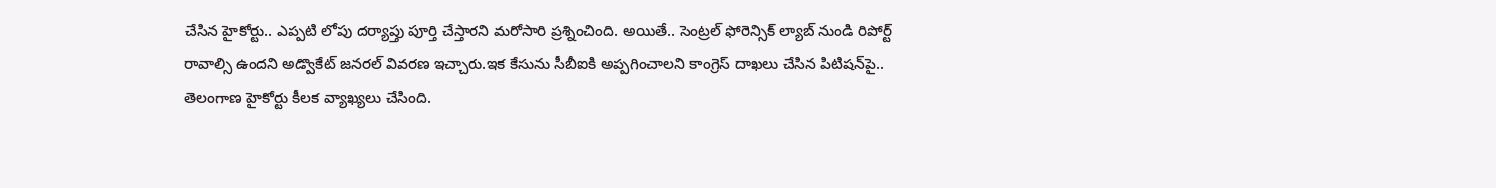చేసిన హైకోర్టు.. ఎప్పటి లోపు దర్యాప్తు పూర్తి చేస్తారని మరోసారి ప్రశ్నించింది. అయితే.. సెంట్రల్ ఫోరెన్సిక్ ల్యాబ్ నుండి రిపోర్ట్ రావాల్సి ఉందని అడ్వొకేట్‌ జనరల్‌ వివరణ ఇచ్చారు.ఇక కేసును సీబీఐకి అప్పగించాలని కాంగ్రెస్‌ దాఖలు చేసిన పిటిషన్‌పై.. తెలంగాణ హైకోర్టు కీలక వ్యాఖ్యలు చేసింది.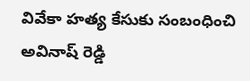వివేకా హత్య కేసుకు సంబంధించి అవినాష్‌ రెడ్డి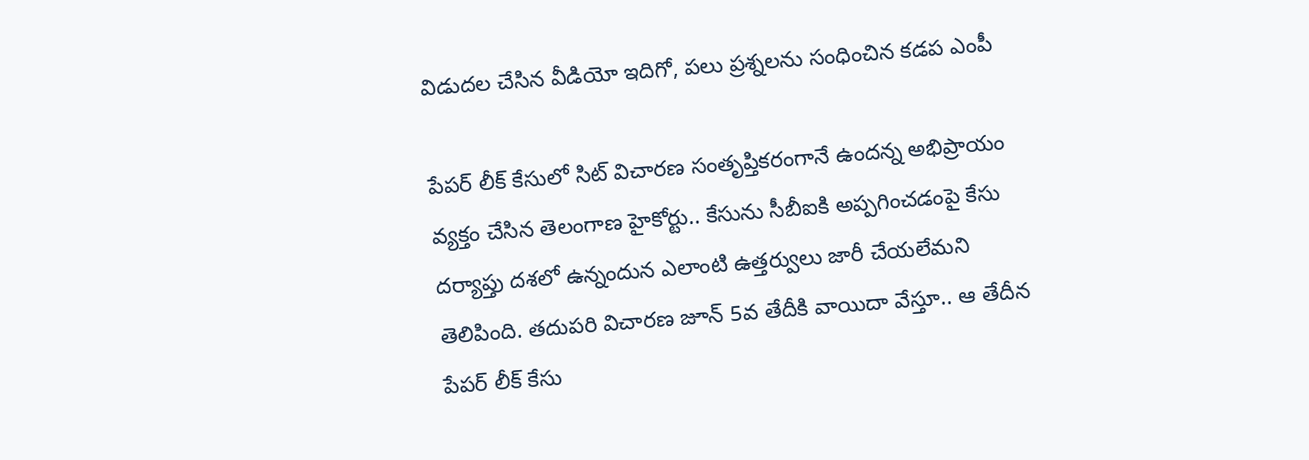విడుదల చేసిన వీడియో ఇదిగో, పలు ప్రశ్నలను సంధించిన కడప ఎంపీ

పేపర్‌ లీక్‌ కేసులో సిట్‌ విచారణ సంతృప్తికరంగానే ఉందన్న అభిప్రాయం వ్యక్తం చేసిన తెలంగాణ హైకోర్టు.. కేసును సీబీఐకి అప్పగించడంపై కేసు దర్యాప్తు దశలో ఉన్నందున ఎలాంటి ఉత్తర్వులు జారీ చేయలేమని తెలిపింది. తదుపరి విచారణ జూన్‌ 5వ తేదీకి వాయిదా వేస్తూ.. ఆ తేదీన పేపర్‌ లీక్‌ కేసు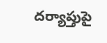దర్యాప్తుపై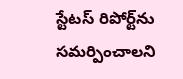స్టేటస్‌ రిపోర్ట్‌ను సమర్పించాలని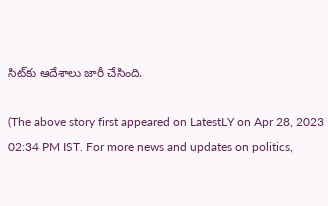సిట్‌కు ఆదేశాలు జారీ చేసింది.

(The above story first appeared on LatestLY on Apr 28, 2023 02:34 PM IST. For more news and updates on politics,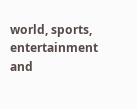world, sports, entertainment and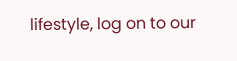lifestyle, log on to our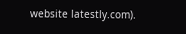website latestly.com).